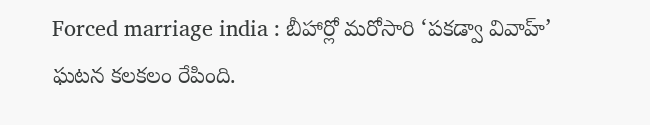Forced marriage india : బీహార్లో మరోసారి ‘పకడ్వా వివాహ్’ ఘటన కలకలం రేపింది.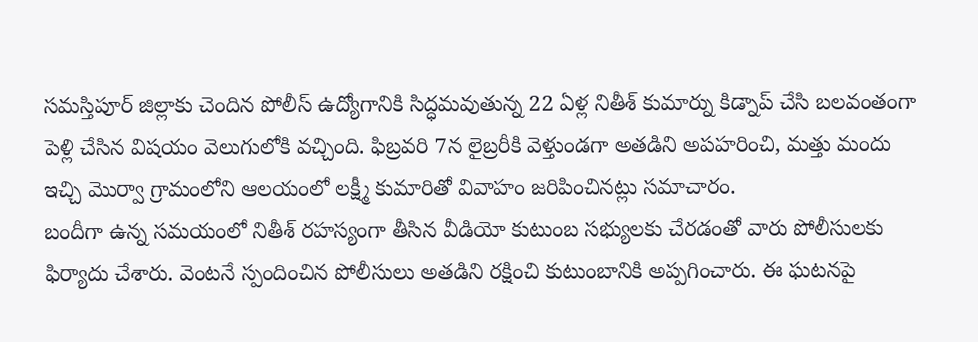సమస్తిపూర్ జిల్లాకు చెందిన పోలీస్ ఉద్యోగానికి సిద్ధమవుతున్న 22 ఏళ్ల నితీశ్ కుమార్ను కిడ్నాప్ చేసి బలవంతంగా పెళ్లి చేసిన విషయం వెలుగులోకి వచ్చింది. ఫిబ్రవరి 7న లైబ్రరీకి వెళ్తుండగా అతడిని అపహరించి, మత్తు మందు ఇచ్చి మొర్వా గ్రామంలోని ఆలయంలో లక్ష్మీ కుమారితో వివాహం జరిపించినట్లు సమాచారం.
బందీగా ఉన్న సమయంలో నితీశ్ రహస్యంగా తీసిన వీడియో కుటుంబ సభ్యులకు చేరడంతో వారు పోలీసులకు ఫిర్యాదు చేశారు. వెంటనే స్పందించిన పోలీసులు అతడిని రక్షించి కుటుంబానికి అప్పగించారు. ఈ ఘటనపై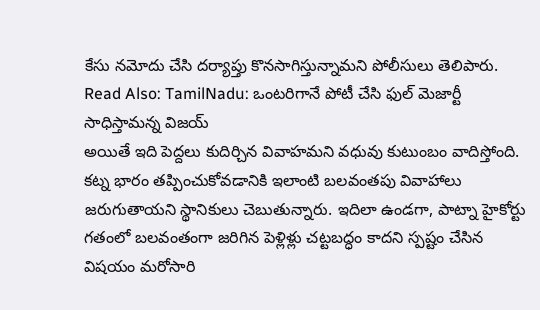కేసు నమోదు చేసి దర్యాప్తు కొనసాగిస్తున్నామని పోలీసులు తెలిపారు.
Read Also: TamilNadu: ఒంటరిగానే పోటీ చేసి ఫుల్ మెజార్టీ సాధిస్తామన్న విజయ్
అయితే ఇది పెద్దలు కుదిర్చిన వివాహమని వధువు కుటుంబం వాదిస్తోంది. కట్న భారం తప్పించుకోవడానికి ఇలాంటి బలవంతపు వివాహాలు జరుగుతాయని స్థానికులు చెబుతున్నారు. ఇదిలా ఉండగా, పాట్నా హైకోర్టు గతంలో బలవంతంగా జరిగిన పెళ్లిళ్లు చట్టబద్ధం కాదని స్పష్టం చేసిన విషయం మరోసారి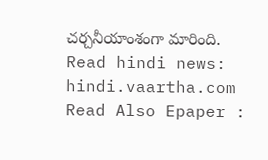చర్చనీయాంశంగా మారింది.
Read hindi news: hindi.vaartha.com
Read Also Epaper :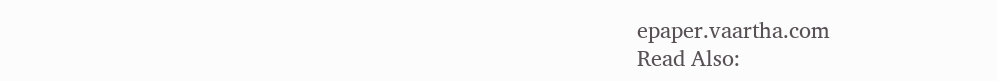epaper.vaartha.com
Read Also: